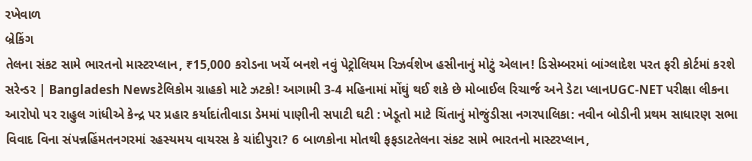રખેવાળ
બ્રેકિંગ
તેલના સંકટ સામે ભારતનો માસ્ટરપ્લાન, ₹15,000 કરોડના ખર્ચે બનશે નવું પેટ્રોલિયમ રિઝર્વશેખ હસીનાનું મોટું એલાન! ડિસેમ્બરમાં બાંગ્લાદેશ પરત ફરી કોર્ટમાં કરશે સરેન્ડર | Bangladesh Newsટેલિકોમ ગ્રાહકો માટે ઝટકો! આગામી 3-4 મહિનામાં મોંઘું થઈ શકે છે મોબાઈલ રિચાર્જ અને ડેટા પ્લાનUGC-NET પરીક્ષા લીકના આરોપો પર રાહુલ ગાંધીએ કેન્દ્ર પર પ્રહાર કર્યાદાંતીવાડા ડેમમાં પાણીની સપાટી ઘટી : ખેડૂતો માટે ચિંતાનું મોજુંડીસા નગરપાલિકા: નવીન બોડીની પ્રથમ સાધારણ સભા વિવાદ વિના સંપન્નહિંમતનગરમાં રહસ્યમય વાયરસ કે ચાંદીપુરા? 6 બાળકોના મોતથી ફફડાટતેલના સંકટ સામે ભારતનો માસ્ટરપ્લાન,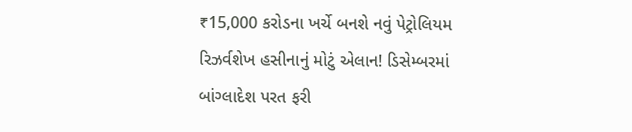₹15,000 કરોડના ખર્ચે બનશે નવું પેટ્રોલિયમ રિઝર્વશેખ હસીનાનું મોટું એલાન! ડિસેમ્બરમાં બાંગ્લાદેશ પરત ફરી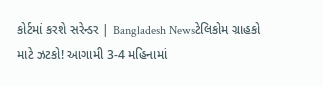કોર્ટમાં કરશે સરેન્ડર | Bangladesh Newsટેલિકોમ ગ્રાહકો માટે ઝટકો! આગામી 3-4 મહિનામાં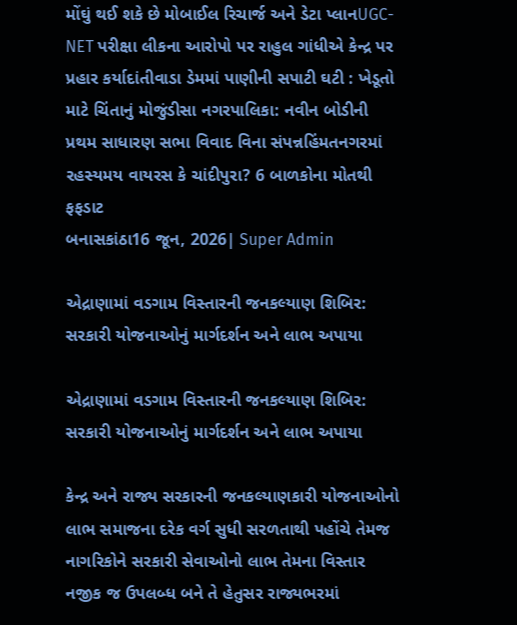મોંઘું થઈ શકે છે મોબાઈલ રિચાર્જ અને ડેટા પ્લાનUGC-NET પરીક્ષા લીકના આરોપો પર રાહુલ ગાંધીએ કેન્દ્ર પર પ્રહાર કર્યાદાંતીવાડા ડેમમાં પાણીની સપાટી ઘટી : ખેડૂતો માટે ચિંતાનું મોજુંડીસા નગરપાલિકા: નવીન બોડીની પ્રથમ સાધારણ સભા વિવાદ વિના સંપન્નહિંમતનગરમાં રહસ્યમય વાયરસ કે ચાંદીપુરા? 6 બાળકોના મોતથી ફફડાટ
બનાસકાંઠા16 જૂન, 2026| Super Admin

એદ્રાણામાં વડગામ વિસ્તારની જનકલ્યાણ શિબિર: સરકારી યોજનાઓનું માર્ગદર્શન અને લાભ અપાયા

એદ્રાણામાં વડગામ વિસ્તારની જનકલ્યાણ શિબિર: સરકારી યોજનાઓનું માર્ગદર્શન અને લાભ અપાયા

કેન્દ્ર અને રાજ્ય સરકારની જનકલ્યાણકારી યોજનાઓનો લાભ સમાજના દરેક વર્ગ સુધી સરળતાથી પહોંચે તેમજ નાગરિકોને સરકારી સેવાઓનો લાભ તેમના વિસ્તાર નજીક જ ઉપલબ્ધ બને તે હેતુસર રાજ્યભરમાં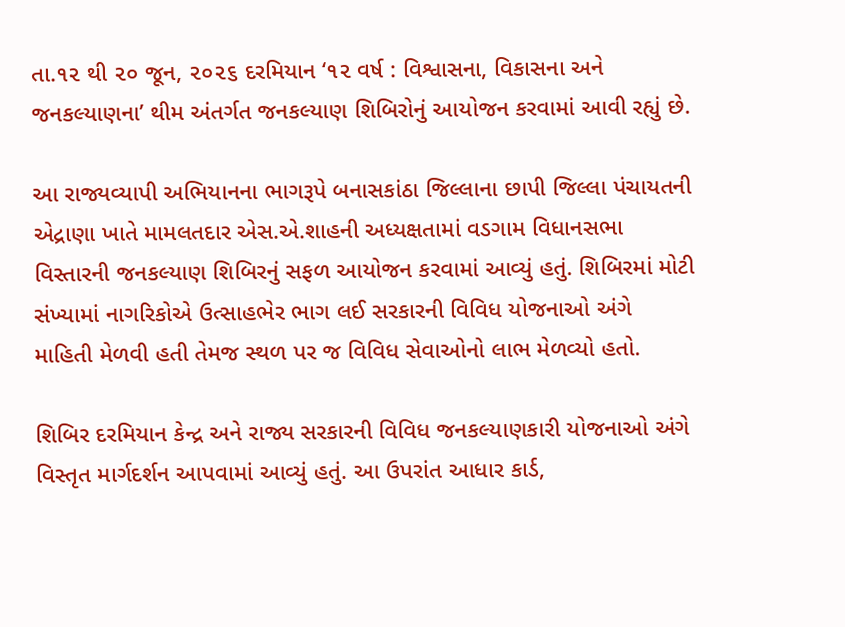તા.૧૨ થી ૨૦ જૂન, ૨૦૨૬ દરમિયાન ‘૧૨ વર્ષ : વિશ્વાસના, વિકાસના અને જનકલ્યાણના’ થીમ અંતર્ગત જનકલ્યાણ શિબિરોનું આયોજન કરવામાં આવી રહ્યું છે.

આ રાજ્યવ્યાપી અભિયાનના ભાગરૂપે બનાસકાંઠા જિલ્લાના છાપી જિલ્લા પંચાયતની એદ્રાણા ખાતે મામલતદાર એસ.એ.શાહની અધ્યક્ષતામાં વડગામ વિધાનસભા વિસ્તારની જનકલ્યાણ શિબિરનું સફળ આયોજન કરવામાં આવ્યું હતું. શિબિરમાં મોટી સંખ્યામાં નાગરિકોએ ઉત્સાહભેર ભાગ લઈ સરકારની વિવિધ યોજનાઓ અંગે માહિતી મેળવી હતી તેમજ સ્થળ પર જ વિવિધ સેવાઓનો લાભ મેળવ્યો હતો.

શિબિર દરમિયાન કેન્દ્ર અને રાજ્ય સરકારની વિવિધ જનકલ્યાણકારી યોજનાઓ અંગે વિસ્તૃત માર્ગદર્શન આપવામાં આવ્યું હતું. આ ઉપરાંત આધાર કાર્ડ,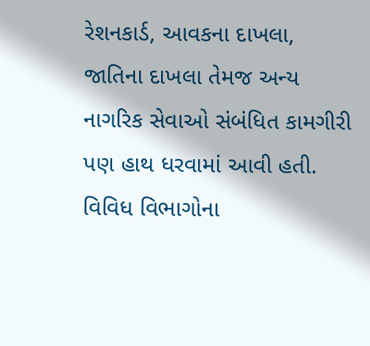રેશનકાર્ડ, આવકના દાખલા, જાતિના દાખલા તેમજ અન્ય નાગરિક સેવાઓ સંબંધિત કામગીરી પણ હાથ ધરવામાં આવી હતી. વિવિધ વિભાગોના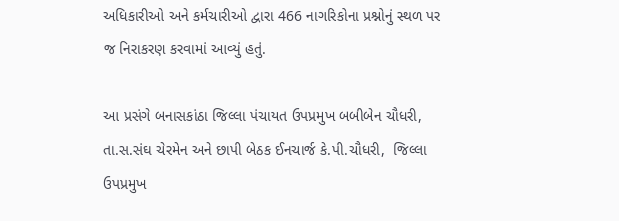અધિકારીઓ અને કર્મચારીઓ દ્વારા 466 નાગરિકોના પ્રશ્નોનું સ્થળ પર જ નિરાકરણ કરવામાં આવ્યું હતું.

આ પ્રસંગે બનાસકાંઠા જિલ્લા પંચાયત ઉપપ્રમુખ બબીબેન ચૌધરી, તા.સ.સંઘ ચેરમેન અને છાપી બેઠક ઈનચાર્જ કે.પી.ચૌધરી,  જિલ્લા ઉપપ્રમુખ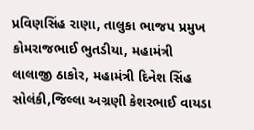પ્રવિણસિંહ રાણા, તાલુકા ભાજપ પ્રમુખ કોમરાજભાઈ ભુતડીયા, મહામંત્રી લાલાજી ઠાકોર, મહામંત્રી દિનેશ સિંહ સોલંકી,જિલ્લા અગ્રણી કેશરભાઈ વાયડા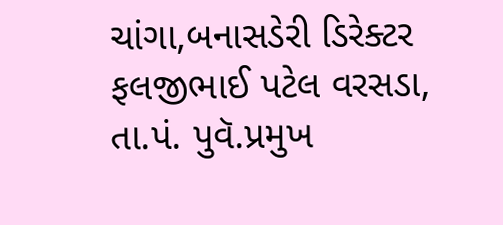ચાંગા,બનાસડેરી ડિરેક્ટર ફલજીભાઈ પટેલ વરસડા, તા.પં. પુવૅ.પ્રમુખ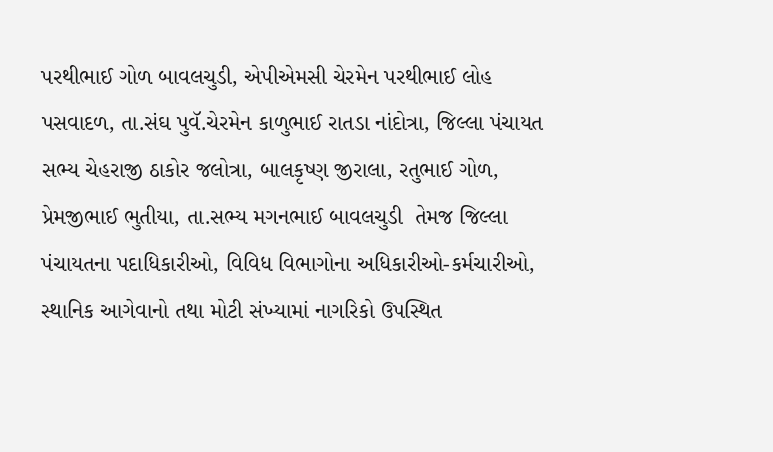પરથીભાઈ ગોળ બાવલચુડી, એપીએમસી ચેરમેન પરથીભાઈ લોહ પસવાદળ, તા.સંઘ પુવૅ.ચેરમેન કાળુભાઈ રાતડા નાંદોત્રા, જિલ્લા પંચાયત સભ્ય ચેહરાજી ઠાકોર જલોત્રા, બાલકૃષ્ણ જીરાલા, રતુભાઈ ગોળ, પ્રેમજીભાઈ ભુતીયા, તા.સભ્ય મગનભાઈ બાવલચુડી  તેમજ જિલ્લા પંચાયતના પદાધિકારીઓ, વિવિધ વિભાગોના અધિકારીઓ-કર્મચારીઓ, સ્થાનિક આગેવાનો તથા મોટી સંખ્યામાં નાગરિકો ઉપસ્થિત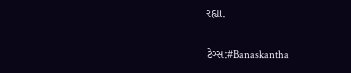રહ્યા.

ટેગ્સ:#Banaskantha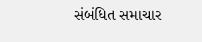સંબંધિત સમાચાર